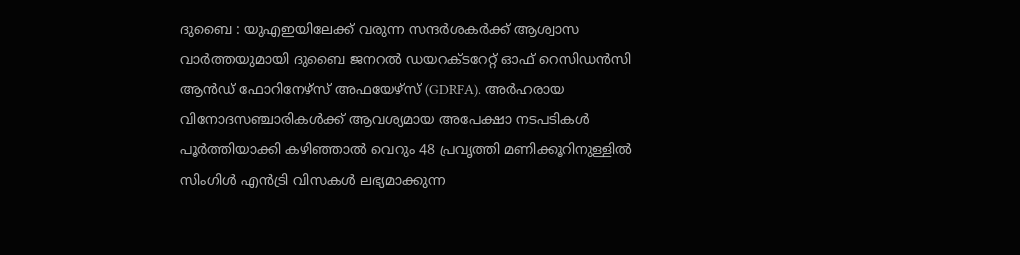ദുബൈ : യുഎഇയിലേക്ക് വരുന്ന സന്ദർശകർക്ക് ആശ്വാസ വാർത്തയുമായി ദുബൈ ജനറൽ ഡയറക്ടറേറ്റ് ഓഫ് റെസിഡൻസി ആൻഡ് ഫോറിനേഴ്സ് അഫയേഴ്സ് (GDRFA). അർഹരായ വിനോദസഞ്ചാരികൾക്ക് ആവശ്യമായ അപേക്ഷാ നടപടികൾ പൂർത്തിയാക്കി കഴിഞ്ഞാൽ വെറും 48 പ്രവൃത്തി മണിക്കൂറിനുള്ളിൽ സിംഗിൾ എൻട്രി വിസകൾ ലഭ്യമാക്കുന്ന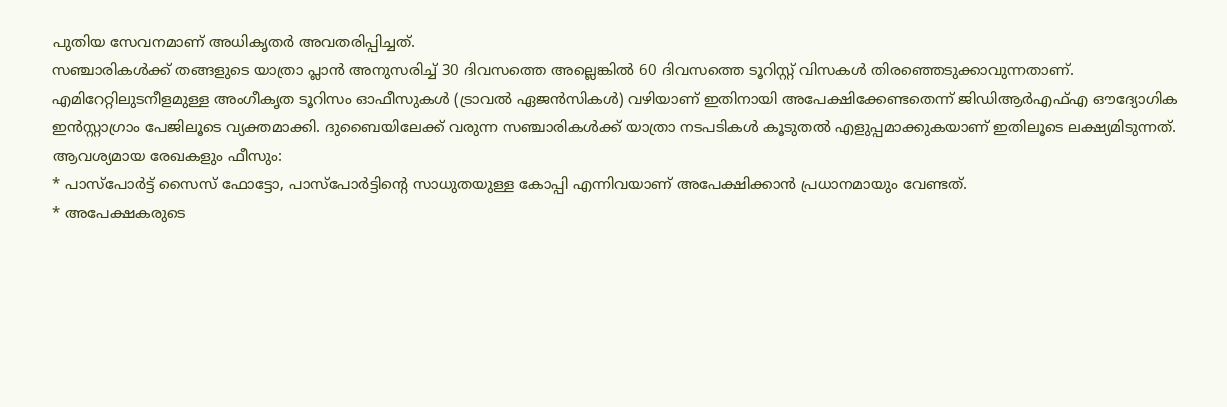പുതിയ സേവനമാണ് അധികൃതർ അവതരിപ്പിച്ചത്.
സഞ്ചാരികൾക്ക് തങ്ങളുടെ യാത്രാ പ്ലാൻ അനുസരിച്ച് 30 ദിവസത്തെ അല്ലെങ്കിൽ 60 ദിവസത്തെ ടൂറിസ്റ്റ് വിസകൾ തിരഞ്ഞെടുക്കാവുന്നതാണ്. എമിറേറ്റിലുടനീളമുള്ള അംഗീകൃത ടൂറിസം ഓഫീസുകൾ (ട്രാവൽ ഏജൻസികൾ) വഴിയാണ് ഇതിനായി അപേക്ഷിക്കേണ്ടതെന്ന് ജിഡിആർഎഫ്എ ഔദ്യോഗിക ഇൻസ്റ്റാഗ്രാം പേജിലൂടെ വ്യക്തമാക്കി. ദുബൈയിലേക്ക് വരുന്ന സഞ്ചാരികൾക്ക് യാത്രാ നടപടികൾ കൂടുതൽ എളുപ്പമാക്കുകയാണ് ഇതിലൂടെ ലക്ഷ്യമിടുന്നത്.
ആവശ്യമായ രേഖകളും ഫീസും:
* പാസ്പോർട്ട് സൈസ് ഫോട്ടോ, പാസ്പോർട്ടിന്റെ സാധുതയുള്ള കോപ്പി എന്നിവയാണ് അപേക്ഷിക്കാൻ പ്രധാനമായും വേണ്ടത്.
* അപേക്ഷകരുടെ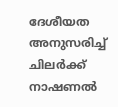ദേശീയത അനുസരിച്ച് ചിലർക്ക് നാഷണൽ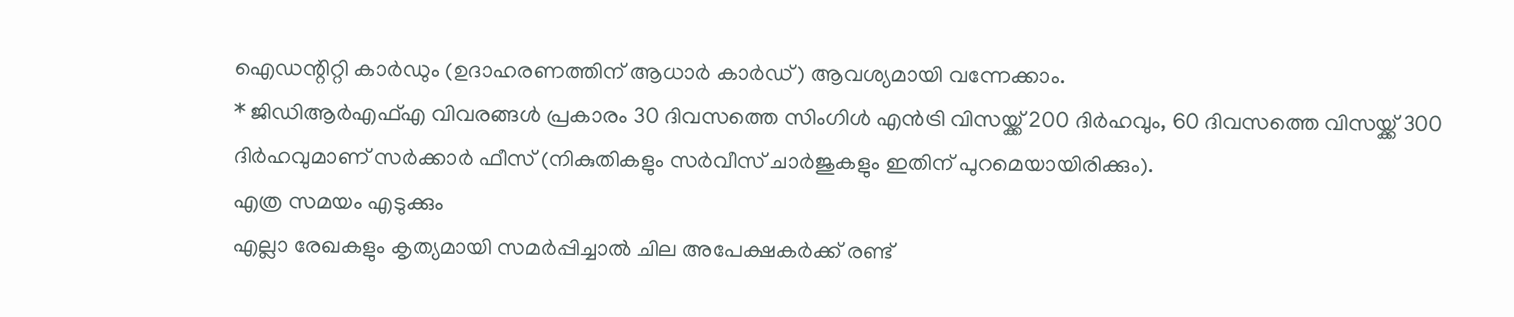ഐഡന്റിറ്റി കാർഡും (ഉദാഹരണത്തിന് ആധാർ കാർഡ്) ആവശ്യമായി വന്നേക്കാം.
* ജിഡിആർഎഫ്എ വിവരങ്ങൾ പ്രകാരം 30 ദിവസത്തെ സിംഗിൾ എൻട്രി വിസയ്ക്ക് 200 ദിർഹവും, 60 ദിവസത്തെ വിസയ്ക്ക് 300 ദിർഹവുമാണ് സർക്കാർ ഫീസ് (നികുതികളും സർവീസ് ചാർജുകളും ഇതിന് പുറമെയായിരിക്കും).
എത്ര സമയം എടുക്കും
എല്ലാ രേഖകളും കൃത്യമായി സമർപ്പിച്ചാൽ ചില അപേക്ഷകർക്ക് രണ്ട്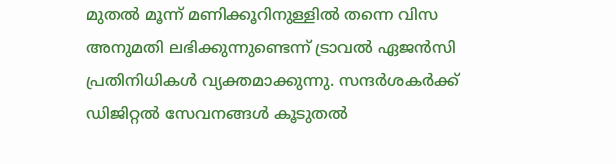മുതൽ മൂന്ന് മണിക്കൂറിനുള്ളിൽ തന്നെ വിസ അനുമതി ലഭിക്കുന്നുണ്ടെന്ന് ട്രാവൽ ഏജൻസി പ്രതിനിധികൾ വ്യക്തമാക്കുന്നു. സന്ദർശകർക്ക് ഡിജിറ്റൽ സേവനങ്ങൾ കൂടുതൽ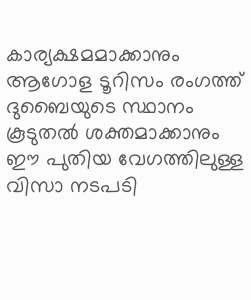കാര്യക്ഷമമാക്കാനും ആഗോള ടൂറിസം രംഗത്ത് ദുബൈയുടെ സ്ഥാനം കൂടുതൽ ശക്തമാക്കാനും ഈ പുതിയ വേഗത്തിലുള്ള വിസാ നടപടി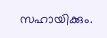സഹായിക്കും.